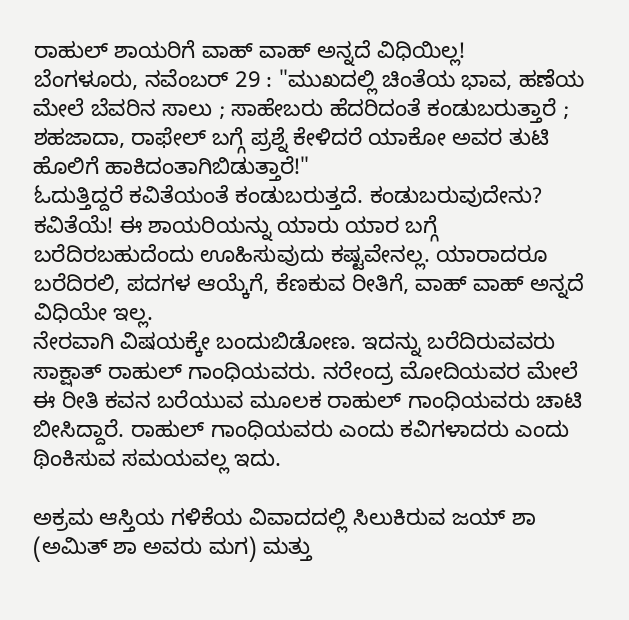ರಾಹುಲ್ ಶಾಯರಿಗೆ ವಾಹ್ ವಾಹ್ ಅನ್ನದೆ ವಿಧಿಯಿಲ್ಲ!
ಬೆಂಗಳೂರು, ನವೆಂಬರ್ 29 : "ಮುಖದಲ್ಲಿ ಚಿಂತೆಯ ಭಾವ, ಹಣೆಯ ಮೇಲೆ ಬೆವರಿನ ಸಾಲು ; ಸಾಹೇಬರು ಹೆದರಿದಂತೆ ಕಂಡುಬರುತ್ತಾರೆ ; ಶಹಜಾದಾ, ರಾಫೇಲ್ ಬಗ್ಗೆ ಪ್ರಶ್ನೆ ಕೇಳಿದರೆ ಯಾಕೋ ಅವರ ತುಟಿ ಹೊಲಿಗೆ ಹಾಕಿದಂತಾಗಿಬಿಡುತ್ತಾರೆ!"
ಓದುತ್ತಿದ್ದರೆ ಕವಿತೆಯಂತೆ ಕಂಡುಬರುತ್ತದೆ. ಕಂಡುಬರುವುದೇನು? ಕವಿತೆಯೆ! ಈ ಶಾಯರಿಯನ್ನು ಯಾರು ಯಾರ ಬಗ್ಗೆ ಬರೆದಿರಬಹುದೆಂದು ಊಹಿಸುವುದು ಕಷ್ಟವೇನಲ್ಲ. ಯಾರಾದರೂ ಬರೆದಿರಲಿ, ಪದಗಳ ಆಯ್ಕೆಗೆ, ಕೆಣಕುವ ರೀತಿಗೆ, ವಾಹ್ ವಾಹ್ ಅನ್ನದೆ ವಿಧಿಯೇ ಇಲ್ಲ.
ನೇರವಾಗಿ ವಿಷಯಕ್ಕೇ ಬಂದುಬಿಡೋಣ. ಇದನ್ನು ಬರೆದಿರುವವರು ಸಾಕ್ಷಾತ್ ರಾಹುಲ್ ಗಾಂಧಿಯವರು. ನರೇಂದ್ರ ಮೋದಿಯವರ ಮೇಲೆ ಈ ರೀತಿ ಕವನ ಬರೆಯುವ ಮೂಲಕ ರಾಹುಲ್ ಗಾಂಧಿಯವರು ಚಾಟಿ ಬೀಸಿದ್ದಾರೆ. ರಾಹುಲ್ ಗಾಂಧಿಯವರು ಎಂದು ಕವಿಗಳಾದರು ಎಂದು ಥಿಂಕಿಸುವ ಸಮಯವಲ್ಲ ಇದು.

ಅಕ್ರಮ ಆಸ್ತಿಯ ಗಳಿಕೆಯ ವಿವಾದದಲ್ಲಿ ಸಿಲುಕಿರುವ ಜಯ್ ಶಾ (ಅಮಿತ್ ಶಾ ಅವರು ಮಗ) ಮತ್ತು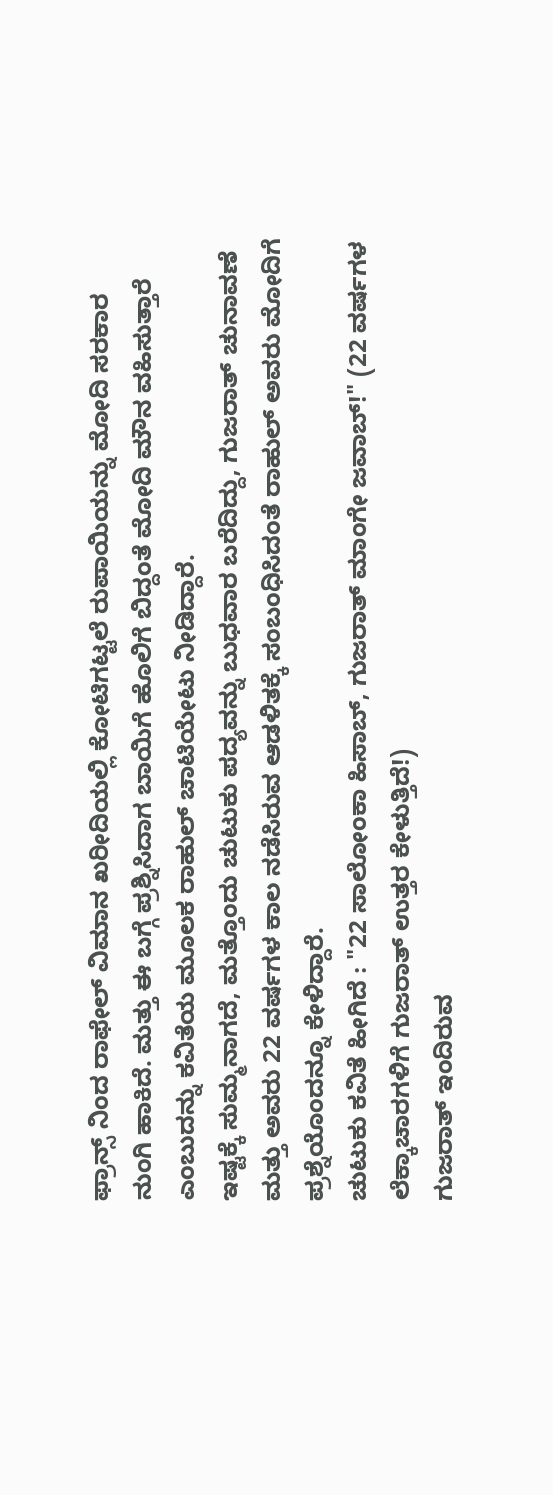ಫ್ರಾನ್ಸ್ ನಿಂದ ರಾಫೇಲ್ ವಿಮಾನ ಖರೀದಿಯಲ್ಲಿ ಕೋಟಿಗಟ್ಟಲೆ ರುಪಾಯಿಯನ್ನು ಮೋದಿ ಸರಕಾರ ನುಂಗಿ ಹಾಕಿದೆ. ಮತ್ತು ಈ ಬಗ್ಗೆ ಪ್ರಶ್ನಿಸಿದಾಗ ಬಾಯಿಗೆ ಹೊಲಿಗೆ ಬಿದ್ದಂತೆ ಮೋದಿ ಮೌನ ವಹಿಸುತ್ತಾರೆ ಎಂಬುದನ್ನು ಕವಿತೆಯ ಮೂಲಕ ರಾಹುಲ್ ಚಾಟಿಯೇಟು ನೀಡಿದ್ದಾರೆ.
ಇಷ್ಟಕ್ಕೆ ಸುಮ್ಮನಾಗದೆ, ಮತ್ತೊಂದು ಚುಟುಕು ಪದ್ಯವನ್ನು ಬುಧವಾರ ಬರೆದಿದ್ದು, ಗುಜರಾತ್ ಚುನಾವಣೆ ಮತ್ತು ಅವರು 22 ವರ್ಷಗಳ ಕಾಲ ನಡೆಸಿರುವ ಆಡಳಿತಕ್ಕೆ ಸಂಬಂಧಿಸಿದಂತೆ ರಾಹುಲ್ ಅವರು ಮೋದಿಗೆ ಪ್ರಶ್ನೆಯೊಂದನ್ನೂ ಕೇಳಿದ್ದಾರೆ.
ಚುಟುಕು ಕವಿತೆ ಹೀಗಿದೆ : "22 ಸಾಲೋಂಕಾ ಹಿಸಾಬ್, ಗುಜರಾತ್ ಮಾಂಗೇ ಜವಾಬ್!" (22 ವರ್ಷಗಳ ಲೆಕ್ಕಾಚಾರಗಳಿಗೆ ಗುಜರಾತ್ ಉತ್ತರ ಕೇಳುತ್ತಿದೆ!)
ಗುಜರಾತ್ ಇಂದಿರುವ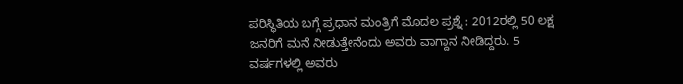ಪರಿಸ್ಥಿತಿಯ ಬಗ್ಗೆ ಪ್ರಧಾನ ಮಂತ್ರಿಗೆ ಮೊದಲ ಪ್ರಶ್ನೆ : 2012ರಲ್ಲಿ 50 ಲಕ್ಷ ಜನರಿಗೆ ಮನೆ ನೀಡುತ್ತೇನೆಂದು ಅವರು ವಾಗ್ದಾನ ನೀಡಿದ್ದರು. 5 ವರ್ಷಗಳಲ್ಲಿ ಅವರು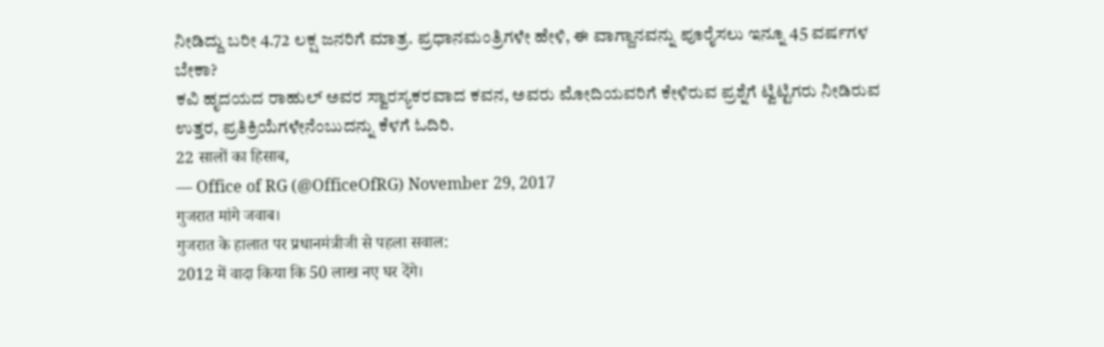ನೀಡಿದ್ದು ಬರೀ 4.72 ಲಕ್ಷ ಜನರಿಗೆ ಮಾತ್ರ. ಪ್ರಧಾನಮಂತ್ರಿಗಳೇ ಹೇಳಿ, ಈ ವಾಗ್ದಾನವನ್ನು ಪೂರೈಸಲು ಇನ್ನೂ 45 ವರ್ಷಗಳ ಬೇಕಾ?
ಕವಿ ಹೃದಯದ ರಾಹುಲ್ ಅವರ ಸ್ವಾರಸ್ಯಕರವಾದ ಕವನ, ಅವರು ಮೋದಿಯವರಿಗೆ ಕೇಳಿರುವ ಪ್ರಶ್ನೆಗೆ ಟ್ವಿಟ್ಟಿಗರು ನೀಡಿರುವ ಉತ್ತರ, ಪ್ರತಿಕ್ರಿಯೆಗಳೇನೆಂಬುದನ್ನು ಕೆಳಗೆ ಓದಿರಿ.
22 सालों का हिसाब,
— Office of RG (@OfficeOfRG) November 29, 2017
गुजरात मांगे जवाब।
गुजरात के हालात पर प्रधानमंत्रीजी से पहला सवाल:
2012 में वादा किया कि 50 लाख नए घर देंगे।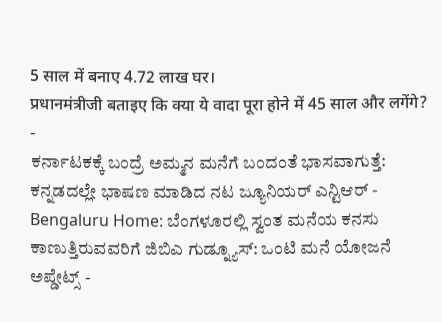5 साल में बनाए 4.72 लाख घर।
प्रधानमंत्रीजी बताइए कि क्या ये वादा पूरा होने में 45 साल और लगेंगे?
-
ಕರ್ನಾಟಕಕ್ಕೆ ಬಂದ್ರೆ ಅಮ್ಮನ ಮನೆಗೆ ಬಂದಂತೆ ಭಾಸವಾಗುತ್ತೆ: ಕನ್ನಡದಲ್ಲೇ ಭಾಷಣ ಮಾಡಿದ ನಟ ಜ್ಯೂನಿಯರ್ ಎನ್ಟಿಆರ್ -
Bengaluru Home: ಬೆಂಗಳೂರಲ್ಲಿ ಸ್ವಂತ ಮನೆಯ ಕನಸು ಕಾಣುತ್ತಿರುವವರಿಗೆ ಜಿಬಿಎ ಗುಡ್ನ್ಯೂಸ್: ಒಂಟಿ ಮನೆ ಯೋಜನೆ ಅಪ್ಡೇಟ್ಸ್ -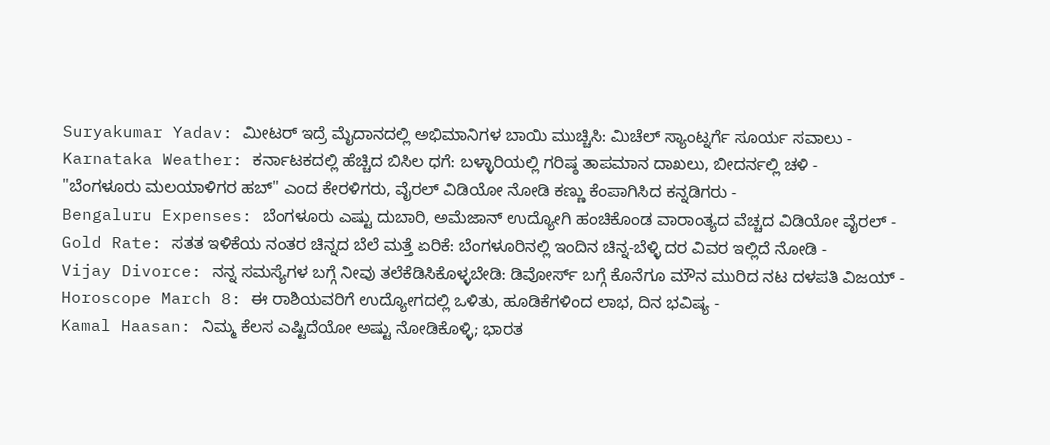Suryakumar Yadav: ಮೀಟರ್ ಇದ್ರೆ ಮೈದಾನದಲ್ಲಿ ಅಭಿಮಾನಿಗಳ ಬಾಯಿ ಮುಚ್ಚಿಸಿ: ಮಿಚೆಲ್ ಸ್ಯಾಂಟ್ನರ್ಗೆ ಸೂರ್ಯ ಸವಾಲು -
Karnataka Weather: ಕರ್ನಾಟಕದಲ್ಲಿ ಹೆಚ್ಚಿದ ಬಿಸಿಲ ಧಗೆ: ಬಳ್ಳಾರಿಯಲ್ಲಿ ಗರಿಷ್ಠ ತಾಪಮಾನ ದಾಖಲು, ಬೀದರ್ನಲ್ಲಿ ಚಳಿ -
"ಬೆಂಗಳೂರು ಮಲಯಾಳಿಗರ ಹಬ್" ಎಂದ ಕೇರಳಿಗರು, ವೈರಲ್ ವಿಡಿಯೋ ನೋಡಿ ಕಣ್ಣು ಕೆಂಪಾಗಿಸಿದ ಕನ್ನಡಿಗರು -
Bengaluru Expenses: ಬೆಂಗಳೂರು ಎಷ್ಟು ದುಬಾರಿ, ಅಮೆಜಾನ್ ಉದ್ಯೋಗಿ ಹಂಚಿಕೊಂಡ ವಾರಾಂತ್ಯದ ವೆಚ್ಚದ ವಿಡಿಯೋ ವೈರಲ್ -
Gold Rate: ಸತತ ಇಳಿಕೆಯ ನಂತರ ಚಿನ್ನದ ಬೆಲೆ ಮತ್ತೆ ಏರಿಕೆ: ಬೆಂಗಳೂರಿನಲ್ಲಿ ಇಂದಿನ ಚಿನ್ನ-ಬೆಳ್ಳಿ ದರ ವಿವರ ಇಲ್ಲಿದೆ ನೋಡಿ -
Vijay Divorce: ನನ್ನ ಸಮಸ್ಯೆಗಳ ಬಗ್ಗೆ ನೀವು ತಲೆಕೆಡಿಸಿಕೊಳ್ಳಬೇಡಿ: ಡಿವೋರ್ಸ್ ಬಗ್ಗೆ ಕೊನೆಗೂ ಮೌನ ಮುರಿದ ನಟ ದಳಪತಿ ವಿಜಯ್ -
Horoscope March 8: ಈ ರಾಶಿಯವರಿಗೆ ಉದ್ಯೋಗದಲ್ಲಿ ಒಳಿತು, ಹೂಡಿಕೆಗಳಿಂದ ಲಾಭ, ದಿನ ಭವಿಷ್ಯ -
Kamal Haasan: ನಿಮ್ಮ ಕೆಲಸ ಎಷ್ಟಿದೆಯೋ ಅಷ್ಟು ನೋಡಿಕೊಳ್ಳಿ; ಭಾರತ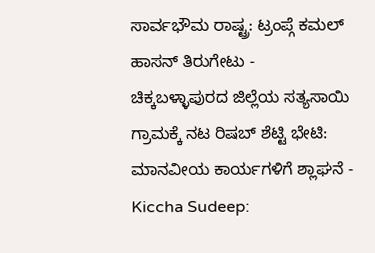ಸಾರ್ವಭೌಮ ರಾಷ್ಟ್ರ: ಟ್ರಂಪ್ಗೆ ಕಮಲ್ ಹಾಸನ್ ತಿರುಗೇಟು -
ಚಿಕ್ಕಬಳ್ಳಾಪುರದ ಜಿಲ್ಲೆಯ ಸತ್ಯಸಾಯಿ ಗ್ರಾಮಕ್ಕೆ ನಟ ರಿಷಬ್ ಶೆಟ್ಟಿ ಭೇಟಿ: ಮಾನವೀಯ ಕಾರ್ಯಗಳಿಗೆ ಶ್ಲಾಘನೆ -
Kiccha Sudeep: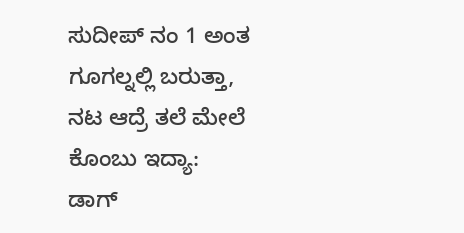ಸುದೀಪ್ ನಂ 1 ಅಂತ ಗೂಗಲ್ನಲ್ಲಿ ಬರುತ್ತಾ, ನಟ ಆದ್ರೆ ತಲೆ ಮೇಲೆ ಕೊಂಬು ಇದ್ಯಾ: ಡಾಗ್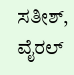ಸತೀಶ್, ವೈರಲ್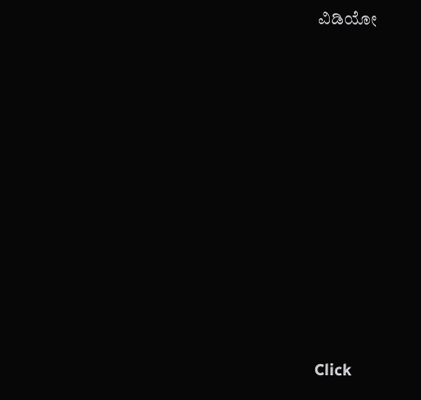ವಿಡಿಯೋ












Click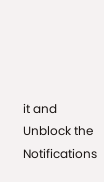it and Unblock the Notifications